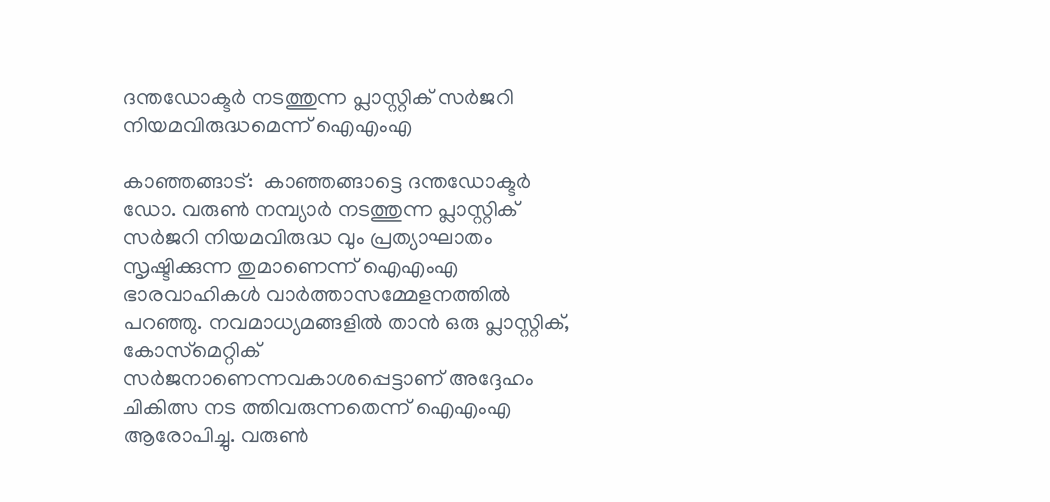ദന്തഡോക്ടര്‍ നടത്തുന്ന പ്ലാസ്റ്റിക് സര്‍ജറി നിയമവിരുദ്ധമെന്ന് ഐഎംഎ

കാഞ്ഞങ്ങാട്:  കാഞ്ഞങ്ങാട്ടെ ദന്തഡോക്ടര്‍ ഡോ. വരുണ്‍ നമ്പ്യാര്‍ നടത്തുന്ന പ്ലാസ്റ്റിക് സര്‍ജറി നിയമവിരുദ്ധ വും പ്രത്യാഘാതം സൃഷ്ടിക്കുന്ന തുമാണെന്ന് ഐഎംഎ ഭാരവാഹികള്‍ വാര്‍ത്താസമ്മേളനത്തില്‍ പറഞ്ഞു. നവമാധ്യമങ്ങളില്‍ താന്‍ ഒരു പ്ലാസ്റ്റിക്, കോസ്‌മെറ്റിക് സര്‍ജനാണെന്നവകാശപ്പെട്ടാണ് അദ്ദേഹം ചികിത്സ നട ത്തിവരുന്നതെന്ന് ഐഎംഎ ആരോപിച്ചു. വരുണ്‍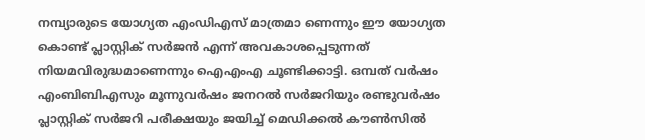നമ്പ്യാരുടെ യോഗ്യത എംഡിഎസ് മാത്രമാ ണെന്നും ഈ യോഗ്യത കൊണ്ട് പ്ലാസ്റ്റിക് സര്‍ജന്‍ എന്ന് അവകാശപ്പെടുന്നത് നിയമവിരുദ്ധമാണെന്നും ഐഎംഎ ചൂണ്ടിക്കാട്ടി. ഒമ്പത് വര്‍ഷം എംബിബിഎസും മൂന്നുവര്‍ഷം ജനറല്‍ സര്‍ജറിയും രണ്ടുവര്‍ഷം പ്ലാസ്റ്റിക് സര്‍ജറി പരീക്ഷയും ജയിച്ച് മെഡിക്കല്‍ കൗണ്‍സില്‍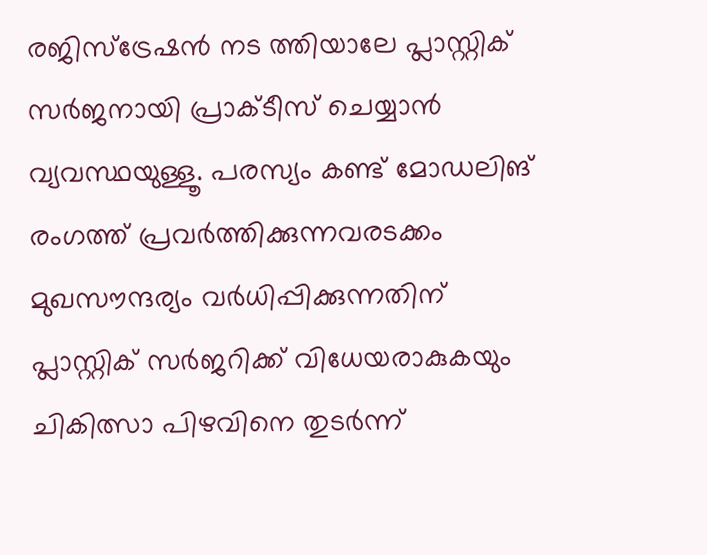രജിസ്‌ട്രേഷന്‍ നട ത്തിയാലേ പ്ലാസ്റ്റിക് സര്‍ജനായി പ്രാക്ടീസ് ചെയ്യാന്‍ വ്യവസ്ഥയുള്ളൂ. പരസ്യം കണ്ട് മോഡലിങ് രംഗത്ത് പ്രവര്‍ത്തിക്കുന്നവരടക്കം മുഖസൗന്ദര്യം വര്‍ധിപ്പിക്കുന്നതിന് പ്ലാസ്റ്റിക് സര്‍ജറിക്ക് വിധേയരാകുകയും ചികിത്സാ പിഴവിനെ തുടര്‍ന്ന്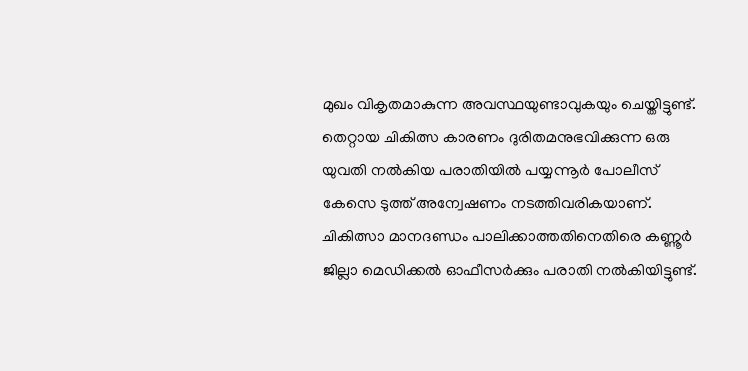മുഖം വികൃതമാകുന്ന അവസ്ഥയുണ്ടാവുകയും ചെയ്തിട്ടുണ്ട്. തെറ്റായ ചികിത്സ കാരണം ദുരിതമനുഭവിക്കുന്ന ഒരു യുവതി നല്‍കിയ പരാതിയില്‍ പയ്യന്നൂര്‍ പോലീസ് കേസെ ടുത്ത് അന്വേഷണം നടത്തിവരികയാണ്.  ചികിത്സാ മാനദണ്ഡം പാലിക്കാത്തതിനെതിരെ കണ്ണൂര്‍ ജില്ലാ മെഡിക്കല്‍ ഓഫീസര്‍ക്കും പരാതി നല്‍കിയിട്ടുണ്ട്.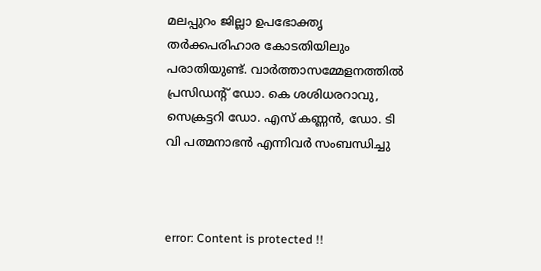മലപ്പുറം ജില്ലാ ഉപഭോക്തൃ തര്‍ക്കപരിഹാര കോടതിയിലും പരാതിയുണ്ട്. വാര്‍ത്താസമ്മേളനത്തില്‍ പ്രസിഡന്റ് ഡോ. കെ ശശിധരറാവു, സെക്രട്ടറി ഡോ. എസ് കണ്ണന്‍, ഡോ. ടി വി പത്മനാഭന്‍ എന്നിവര്‍ സംബന്ധിച്ചു



error: Content is protected !!